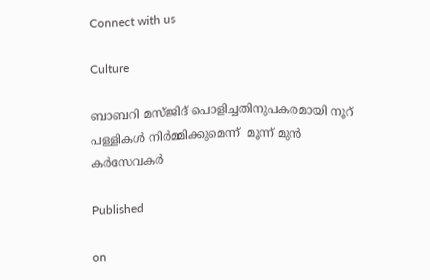Connect with us

Culture

ബാബറി മസ്ജിദ് പൊളിച്ചതിനുപകരമായി നൂറ് പള്ളികള്‍ നിര്‍മ്മിക്കുമെന്ന്  മൂന്ന് മുന്‍ കര്‍സേവകര്‍

Published

on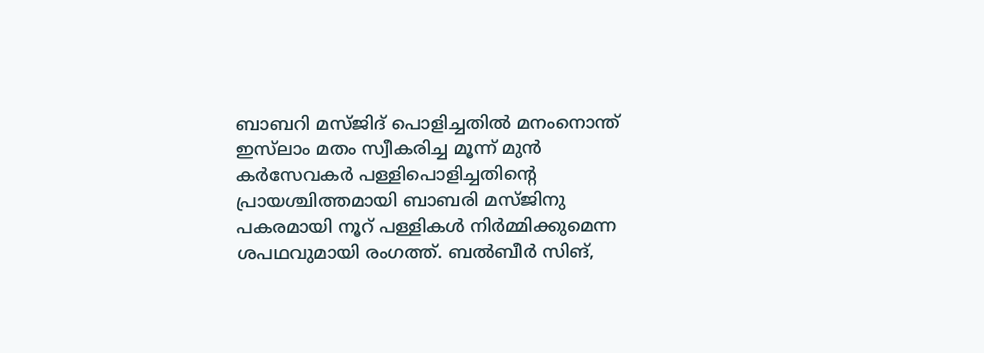ബാബറി മസ്ജിദ് പൊളിച്ചതില്‍ മനംനൊന്ത് ഇസ്‌ലാം മതം സ്വീകരിച്ച മൂന്ന് മുന്‍ കര്‍സേവകര്‍ പള്ളിപൊളിച്ചതിന്റെ പ്രായശ്ചിത്തമായി ബാബരി മസ്ജിനു പകരമായി നൂറ് പള്ളികള്‍ നിര്‍മ്മിക്കുമെന്ന ശപഥവുമായി രംഗത്ത്. ബല്‍ബീര്‍ സിങ്,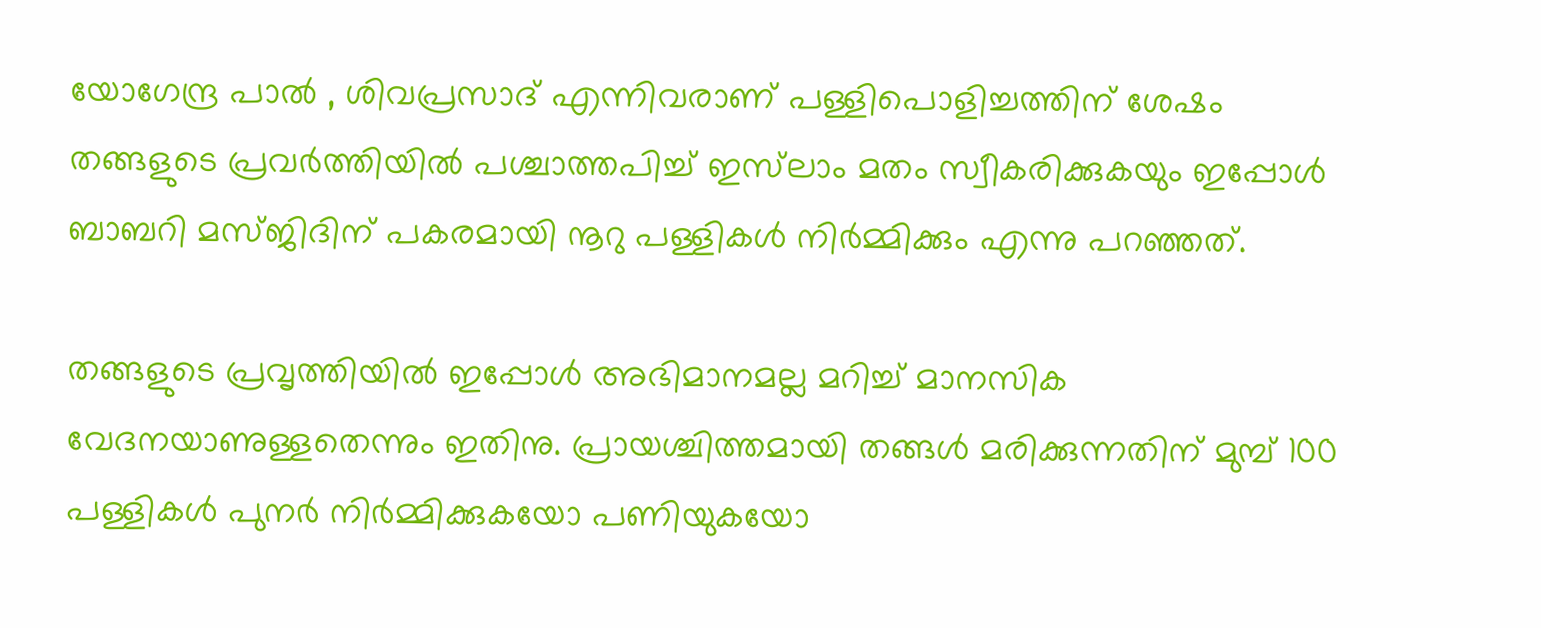യോഗേന്ദ്ര പാല്‍ , ശിവപ്രസാദ് എന്നിവരാണ് പള്ളിപൊളിച്ചത്തിന് ശേഷം തങ്ങളുടെ പ്രവര്‍ത്തിയില്‍ പശ്ചാത്തപിച്ച് ഇസ്‌ലാം മതം സ്വീകരിക്കുകയും ഇപ്പോള്‍ ബാബറി മസ്ജിദിന് പകരമായി നൂറു പള്ളികള്‍ നിര്‍മ്മിക്കും എന്നു പറഞ്ഞത്.

തങ്ങളുടെ പ്രവൃത്തിയില്‍ ഇപ്പോള്‍ അഭിമാനമല്ല മറിച്ച് മാനസിക വേദനയാണുള്ളതെന്നും ഇതിനു. പ്രായശ്ചിത്തമായി തങ്ങള്‍ മരിക്കുന്നതിന് മുമ്പ് 100 പള്ളികള്‍ പുനര്‍ നിര്‍മ്മിക്കുകയോ പണിയുകയോ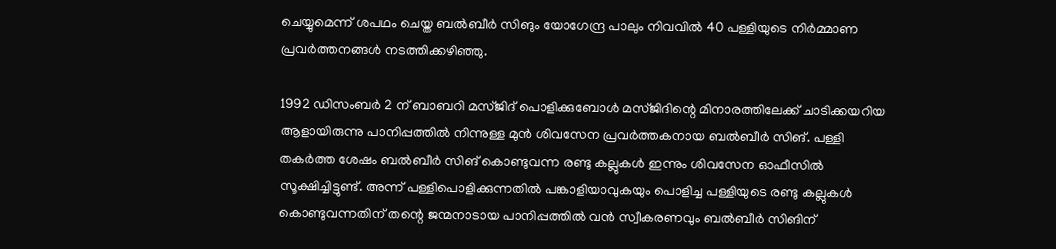ചെയ്യുമെന്ന് ശപഥം ചെയ്ത ബല്‍ബീര്‍ സിങും യോഗേന്ദ്ര പാലും നിവവില്‍ 40 പള്ളിയുടെ നിര്‍മ്മാണ പ്രവര്‍ത്തനങ്ങള്‍ നടത്തിക്കഴിഞ്ഞു.

1992 ഡിസംബര്‍ 2 ന് ബാബറി മസ്ജിദ് പൊളിക്കുബോള്‍ മസ്ജിദിന്റെ മിനാരത്തിലേക്ക് ചാടിക്കയറിയ ആളായിരുന്നു പാനിപ്പത്തില്‍ നിന്നുള്ള മുന്‍ ശിവസേന പ്രവര്‍ത്തകനായ ബല്‍ബീര്‍ സിങ്. പള്ളി തകര്‍ത്ത ശേഷം ബല്‍ബീര്‍ സിങ് കൊണ്ടുവന്ന രണ്ടു കല്ലുകള്‍ ഇന്നും ശിവസേന ഓഫീസില്‍ സൂക്ഷിച്ചിട്ടുണ്ട്. അന്ന് പള്ളിപൊളിക്കുന്നതില്‍ പങ്കാളിയാവുകയും പൊളിച്ച പള്ളിയുടെ രണ്ടു കല്ലുകള്‍ കൊണ്ടുവന്നതിന് തന്റെ ജന്മനാടായ പാനിപ്പത്തില്‍ വന്‍ സ്വീകരണവും ബല്‍ബീര്‍ സിങിന്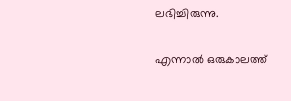ലഭിച്ചിരുന്നു.

എന്നാല്‍ ഒരുകാലത്ത്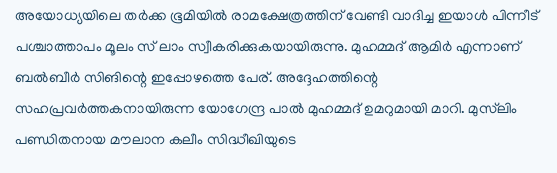അയോധ്യയിലെ തര്‍ക്ക ഭൂമിയില്‍ രാമക്ഷേത്രത്തിന് വേണ്ടി വാദിച്ച ഇയാള്‍ പിന്നീട് പശ്ചാത്താപം മൂലം സ് ലാം സ്വീകരിക്കുകയായിരുന്നു. മുഹമ്മദ് ആമിര്‍ എന്നാണ് ബല്‍ബീര്‍ സിങിന്റെ ഇപ്പോഴത്തെ പേര്. അദ്ദേഹത്തിന്റെ സഹപ്രവര്‍ത്തകനായിരുന്ന യോഗേന്ദ്ര പാല്‍ മുഹമ്മദ് ഉമറുമായി മാറി. മുസ്‌ലിം പണ്ഡിതനായ മൗലാന കലീം സിദ്ധീഖിയുടെ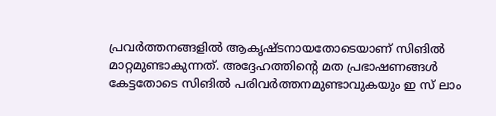പ്രവര്‍ത്തനങ്ങളില്‍ ആകൃഷ്ടനായതോടെയാണ് സിങില്‍ മാറ്റമുണ്ടാകുന്നത്. അദ്ദേഹത്തിന്റെ മത പ്രഭാഷണങ്ങള്‍ കേട്ടതോടെ സിങില്‍ പരിവര്‍ത്തനമുണ്ടാവുകയും ഇ സ് ലാം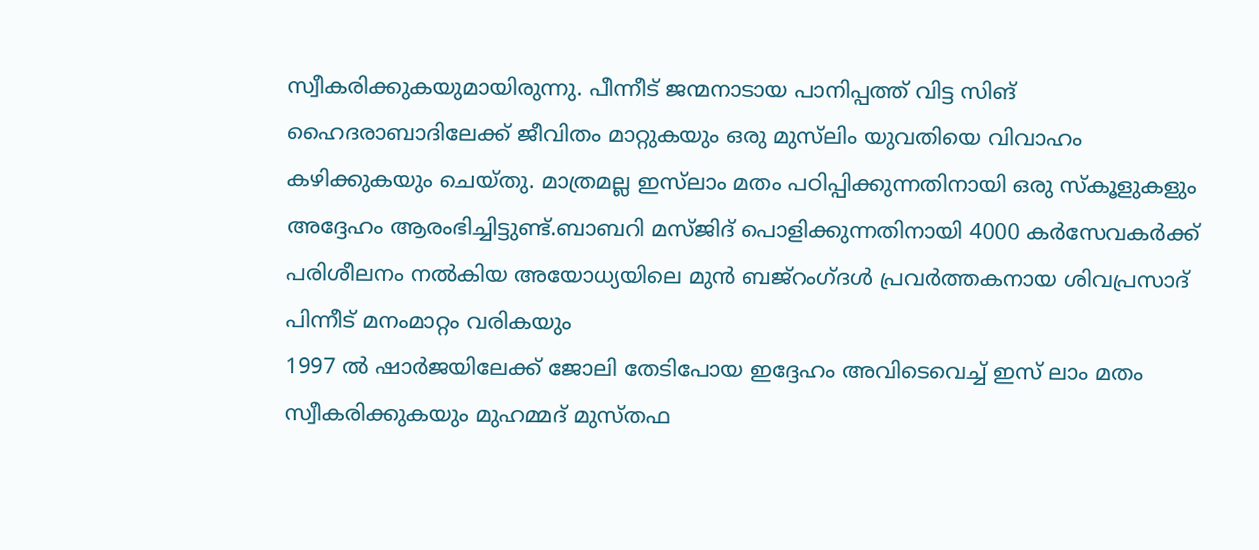സ്വീകരിക്കുകയുമായിരുന്നു. പീന്നീട് ജന്മനാടായ പാനിപ്പത്ത് വിട്ട സിങ് ഹൈദരാബാദിലേക്ക് ജീവിതം മാറ്റുകയും ഒരു മുസ്‌ലിം യുവതിയെ വിവാഹം കഴിക്കുകയും ചെയ്തു. മാത്രമല്ല ഇസ്‌ലാം മതം പഠിപ്പിക്കുന്നതിനായി ഒരു സ്‌കൂളുകളും അദ്ദേഹം ആരംഭിച്ചിട്ടുണ്ട്.ബാബറി മസ്ജിദ് പൊളിക്കുന്നതിനായി 4000 കര്‍സേവകര്‍ക്ക് പരിശീലനം നല്‍കിയ അയോധ്യയിലെ മുന്‍ ബജ്‌റംഗ്ദള്‍ പ്രവര്‍ത്തകനായ ശിവപ്രസാദ് പിന്നീട് മനംമാറ്റം വരികയും
1997 ല്‍ ഷാര്‍ജയിലേക്ക് ജോലി തേടിപോയ ഇദ്ദേഹം അവിടെവെച്ച് ഇസ് ലാം മതം സ്വീകരിക്കുകയും മുഹമ്മദ് മുസ്തഫ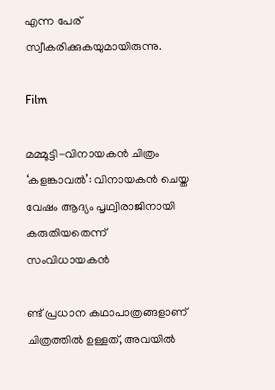എന്ന പേര് സ്വീകരിക്കുകയുമായിരുന്നു.

Film

മമ്മൂട്ടി-വിനായകന്‍ ചിത്രം ‘കളങ്കാവല്‍’: വിനായകന്‍ ചെയ്ത വേഷം ആദ്യം പൃഥ്വിരാജിനായി കരുതിയതെന്ന് സംവിധായകന്‍

ണ്ട് പ്രധാന കഥാപാത്രങ്ങളാണ് ചിത്രത്തില്‍ ഉള്ളത്, അവയില്‍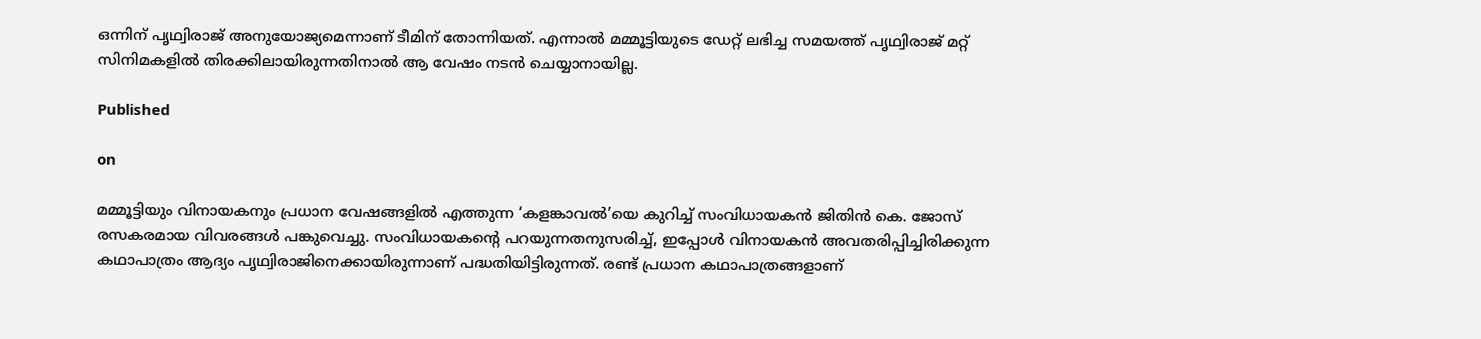ഒന്നിന് പൃഥ്വിരാജ് അനുയോജ്യമെന്നാണ് ടീമിന് തോന്നിയത്. എന്നാല്‍ മമ്മൂട്ടിയുടെ ഡേറ്റ് ലഭിച്ച സമയത്ത് പൃഥ്വിരാജ് മറ്റ് സിനിമകളില്‍ തിരക്കിലായിരുന്നതിനാല്‍ ആ വേഷം നടന്‍ ചെയ്യാനായില്ല.

Published

on

മമ്മൂട്ടിയും വിനായകനും പ്രധാന വേഷങ്ങളില്‍ എത്തുന്ന ‘കളങ്കാവല്‍’യെ കുറിച്ച് സംവിധായകന്‍ ജിതിന്‍ കെ. ജോസ് രസകരമായ വിവരങ്ങള്‍ പങ്കുവെച്ചു. സംവിധായകന്റെ പറയുന്നതനുസരിച്ച്, ഇപ്പോള്‍ വിനായകന്‍ അവതരിപ്പിച്ചിരിക്കുന്ന കഥാപാത്രം ആദ്യം പൃഥ്വിരാജിനെക്കായിരുന്നാണ് പദ്ധതിയിട്ടിരുന്നത്. രണ്ട് പ്രധാന കഥാപാത്രങ്ങളാണ്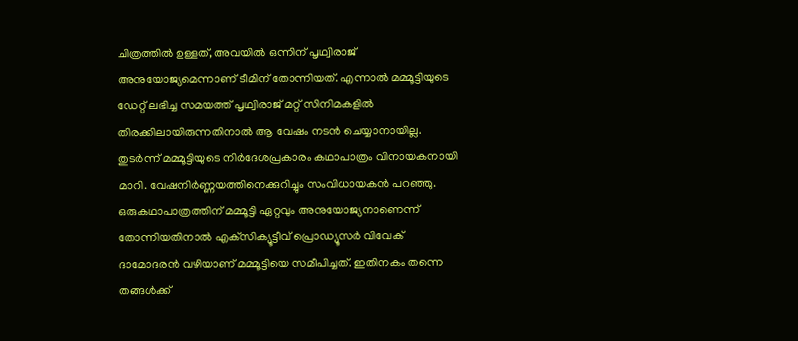ചിത്രത്തില്‍ ഉള്ളത്, അവയില്‍ ഒന്നിന് പൃഥ്വിരാജ് അനുയോജ്യമെന്നാണ് ടീമിന് തോന്നിയത്. എന്നാല്‍ മമ്മൂട്ടിയുടെ ഡേറ്റ് ലഭിച്ച സമയത്ത് പൃഥ്വിരാജ് മറ്റ് സിനിമകളില്‍ തിരക്കിലായിരുന്നതിനാല്‍ ആ വേഷം നടന്‍ ചെയ്യാനായില്ല. തുടര്‍ന്ന് മമ്മൂട്ടിയുടെ നിര്‍ദേശപ്രകാരം കഥാപാത്രം വിനായകനായി മാറി. വേഷനിര്‍ണ്ണയത്തിനെക്കുറിച്ചും സംവിധായകന്‍ പറഞ്ഞു. ഒരുകഥാപാത്രത്തിന് മമ്മൂട്ടി ഏറ്റവും അനുയോജ്യനാണെന്ന് തോന്നിയതിനാല്‍ എക്‌സിക്യൂട്ടീവ് പ്രൊഡ്യൂസര്‍ വിവേക് ദാമോദരന്‍ വഴിയാണ് മമ്മൂട്ടിയെ സമീപിച്ചത്. ഇതിനകം തന്നെ തങ്ങള്‍ക്ക്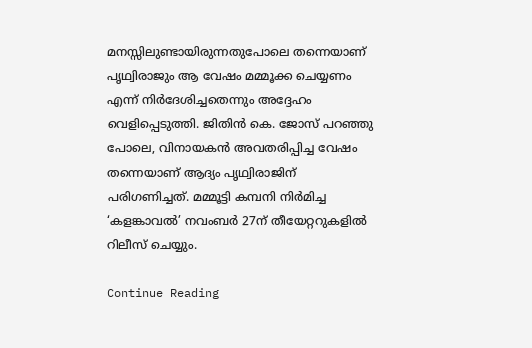മനസ്സിലുണ്ടായിരുന്നതുപോലെ തന്നെയാണ് പൃഥ്വിരാജും ആ വേഷം മമ്മൂക്ക ചെയ്യണം എന്ന് നിര്‍ദേശിച്ചതെന്നും അദ്ദേഹം വെളിപ്പെടുത്തി. ജിതിന്‍ കെ. ജോസ് പറഞ്ഞു പോലെ, വിനായകന്‍ അവതരിപ്പിച്ച വേഷം തന്നെയാണ് ആദ്യം പൃഥ്വിരാജിന് പരിഗണിച്ചത്. മമ്മൂട്ടി കമ്പനി നിര്‍മിച്ച ‘കളങ്കാവല്‍’ നവംബര്‍ 27ന് തീയേറ്ററുകളില്‍ റിലീസ് ചെയ്യും.

Continue Reading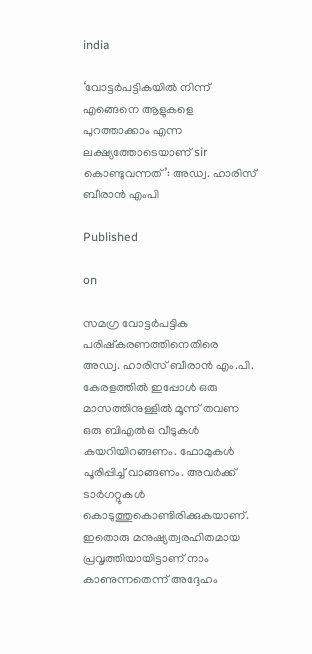india

‘വോട്ടര്‍പട്ടികയില്‍ നിന്ന് എങ്ങെനെ ആളുകളെ പുറത്താക്കാം എന്ന ലക്ഷ്യത്തോടെയാണ് sir കൊണ്ടുവന്നത്’: അഡ്വ. ഹാരിസ് ബീരാൻ എംപി

Published

on

സമഗ്ര വോട്ടര്‍പട്ടിക പരിഷ്‌കരണത്തിനെതിരെ അഡ്വ. ഹാരിസ് ബീരാന്‍ എം.പി. കേരളത്തില്‍ ഇപ്പോള്‍ ഒരു മാസത്തിനുള്ളില്‍ മൂന്ന് തവണ ഒരു ബിഎല്‍ഒ വീടുകള്‍ കയറിയിറങ്ങണം. ഫോമുകള്‍ പൂരിപ്പിച്ച് വാങ്ങണം. അവര്‍ക്ക് ടാര്‍ഗറ്റുകള്‍ കൊടുത്തുകൊണ്ടിരിക്കുകയാണ്. ഇതൊരു മനുഷ്യത്വരഹിതമായ പ്രവൃത്തിയായിട്ടാണ് നാം കാണുന്നതെന്ന് അദ്ദേഹം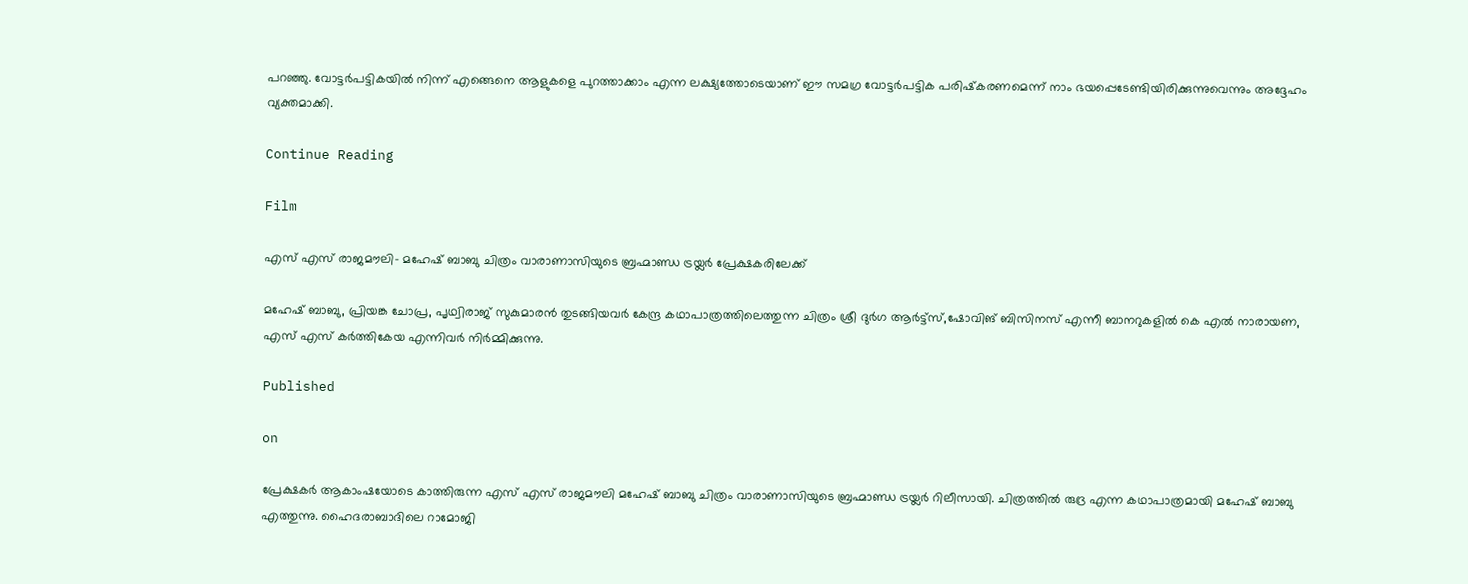പറഞ്ഞു. വോട്ടര്‍പട്ടികയില്‍ നിന്ന് എങ്ങെനെ ആളുകളെ പുറത്താക്കാം എന്ന ലക്ഷ്യത്തോടെയാണ് ഈ സമഗ്ര വോട്ടര്‍പട്ടിക പരിഷ്‌കരണമെന്ന് നാം ഭയപ്പെടേണ്ടിയിരിക്കുന്നുവെന്നും അദ്ദേഹം വ്യക്തമാക്കി.

Continue Reading

Film

എസ് എസ് രാജമൗലി- മഹേഷ് ബാബു ചിത്രം വാരാണാസിയുടെ ബ്രഹ്മാണ്ഡ ട്രയ്ലർ പ്രേക്ഷകരിലേക്ക്

മഹേഷ് ബാബു, പ്രിയങ്ക ചോപ്ര, പൃഥ്വിരാജ് സുകുമാരൻ തുടങ്ങിയവർ കേന്ദ്ര കഥാപാത്രത്തിലെത്തുന്ന ചിത്രം ശ്രീ ദുർഗ ആർട്ട്സ്,ഷോവിങ് ബിസിനസ് എന്നീ ബാനറുകളിൽ കെ എൽ നാരായണ, എസ് എസ് കർത്തികേയ എന്നിവർ നിർമ്മിക്കുന്നു.

Published

on

പ്രേക്ഷകർ ആകാംഷയോടെ കാത്തിരുന്ന എസ് എസ് രാജമൗലി മഹേഷ് ബാബു ചിത്രം വാരാണാസിയുടെ ബ്രഹ്മാണ്ഡ ട്രയ്ലർ റിലീസായി. ചിത്രത്തിൽ രുദ്ര എന്ന കഥാപാത്രമായി മഹേഷ് ബാബു എത്തുന്നു. ഹൈദരാബാദിലെ റാമോജി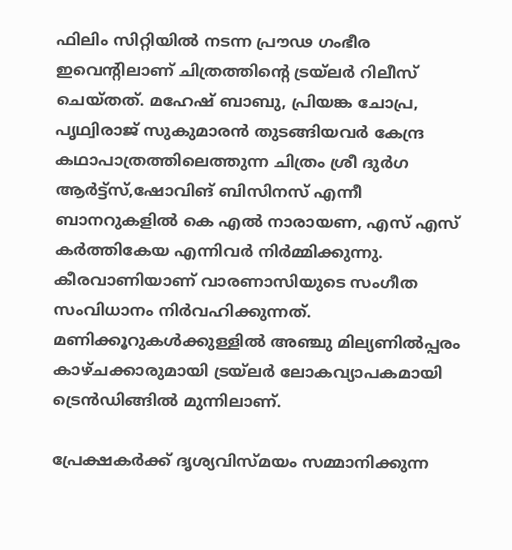ഫിലിം സിറ്റിയിൽ നടന്ന പ്രൗഢ ഗംഭീര ഇവെന്റിലാണ് ചിത്രത്തിന്റെ ട്രയ്ലർ റിലീസ് ചെയ്തത്. മഹേഷ് ബാബു, പ്രിയങ്ക ചോപ്ര, പൃഥ്വിരാജ് സുകുമാരൻ തുടങ്ങിയവർ കേന്ദ്ര കഥാപാത്രത്തിലെത്തുന്ന ചിത്രം ശ്രീ ദുർഗ ആർട്ട്സ്,ഷോവിങ് ബിസിനസ് എന്നീ ബാനറുകളിൽ കെ എൽ നാരായണ, എസ് എസ് കർത്തികേയ എന്നിവർ നിർമ്മിക്കുന്നു. കീരവാണിയാണ് വാരണാസിയുടെ സംഗീത സംവിധാനം നിർവഹിക്കുന്നത്.
മണിക്കൂറുകൾക്കുള്ളിൽ അഞ്ചു മില്യണിൽപ്പരം കാഴ്ചക്കാരുമായി ട്രയ്ലർ ലോകവ്യാപകമായി ട്രെൻഡിങ്ങിൽ മുന്നിലാണ്.

പ്രേക്ഷകർക്ക് ദൃശ്യവിസ്മയം സമ്മാനിക്കുന്ന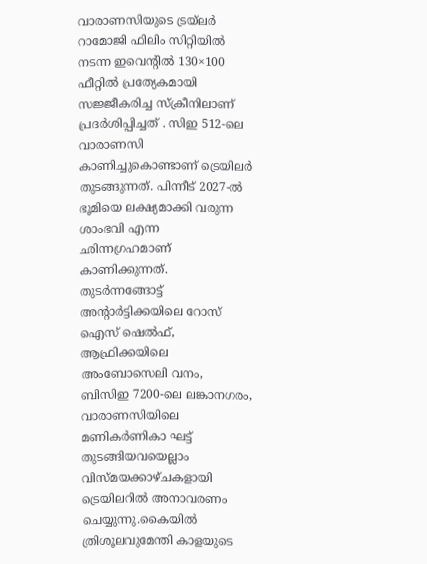വാരാണസിയുടെ ട്രയ്ലർ റാമോജി ഫിലിം സിറ്റിയിൽ നടന്ന ഇവെന്റിൽ 130×100 ഫീറ്റിൽ പ്രത്യേകമായി സജ്ജീകരിച്ച സ്‌ക്രീനിലാണ് പ്രദർശിപ്പിച്ചത് . സിഇ 512-ലെ വാരാണസി കാണിച്ചുകൊണ്ടാണ് ട്രെയിലര്‍ തുടങ്ങുന്നത്. പിന്നീട് 2027-ല്‍ ഭൂമിയെ ലക്ഷ്യമാക്കി വരുന്ന ശാംഭവി എന്ന ഛിന്നഗ്രഹമാണ് കാണിക്കുന്നത്. തുടര്‍ന്നങ്ങോട്ട് അന്റാര്‍ട്ടിക്കയിലെ റോസ് ഐസ് ഷെല്‍ഫ്, ആഫ്രിക്കയിലെ അംബോസെലി വനം, ബിസിഇ 7200-ലെ ലങ്കാനഗരം, വാരാണസിയിലെ മണികര്‍ണികാ ഘട്ട് തുടങ്ങിയവയെല്ലാം വിസ്മയക്കാഴ്ചകളായി ട്രെയിലറില്‍ അനാവരണം ചെയ്യുന്നു.കൈയില്‍ ത്രിശൂലവുമേന്തി കാളയുടെ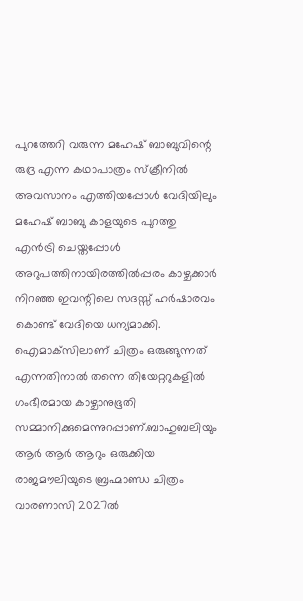പുറത്തേറി വരുന്ന മഹേഷ് ബാബുവിന്റെ രുദ്ര എന്ന കഥാപാത്രം സ്‌ക്രീനിൽ അവസാനം എത്തിയപ്പോൾ വേദിയിലും മഹേഷ് ബാബു കാളയുടെ പുറത്തു എൻട്രി ചെയ്തപ്പോൾ അറുപത്തിനായിരത്തിൽപ്പരം കാഴ്ചക്കാർ നിറഞ്ഞ ഇവന്റിലെ സദസ്സ് ഹർഷാരവം കൊണ്ട് വേദിയെ ധന്യമാക്കി. ഐമാക്‌സിലാണ് ചിത്രം ഒരുങ്ങുന്നത് എന്നതിനാല്‍ തന്നെ തിയേറ്ററുകളില്‍ ഗംഭീരമായ കാഴ്ചാനുഭൂതി സമ്മാനിക്കുമെന്നുറപ്പാണ്.ബാഹുബലിയും ആർ ആർ ആറും ഒരുക്കിയ രാജമൗലിയുടെ ബ്രഹ്മാണ്ഡ ചിത്രം വാരണാസി 2027ൽ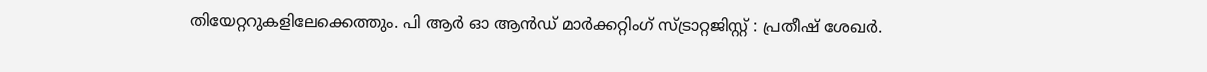തിയേറ്ററുകളിലേക്കെത്തും. പി ആർ ഓ ആൻഡ് മാർക്കറ്റിംഗ് സ്ട്രാറ്റജിസ്റ്റ് : പ്രതീഷ് ശേഖർ.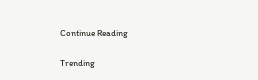Continue Reading

Trending